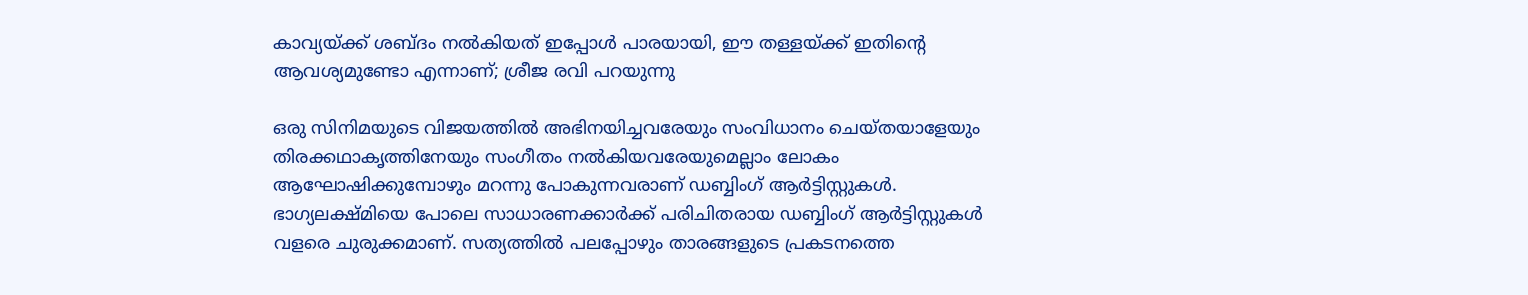കാവ്യയ്ക്ക് ശബ്ദം നല്‍കിയത് ഇപ്പോള്‍ പാരയായി, ഈ തള്ളയ്ക്ക് ഇതിന്റെ ആവശ്യമുണ്ടോ എന്നാണ്; ശ്രീജ രവി പറയുന്നു

ഒരു സിനിമയുടെ വിജയത്തില്‍ അഭിനയിച്ചവരേയും സംവിധാനം ചെയ്തയാളേയും തിരക്കഥാകൃത്തിനേയും സംഗീതം നല്‍കിയവരേയുമെല്ലാം ലോകം ആഘോഷിക്കുമ്പോഴും മറന്നു പോകുന്നവരാണ് ഡബ്ബിംഗ് ആര്‍ട്ടിസ്റ്റുകള്‍. ഭാഗ്യലക്ഷ്മിയെ പോലെ സാധാരണക്കാര്‍ക്ക് പരിചിതരായ ഡബ്ബിംഗ് ആര്‍ട്ടിസ്റ്റുകള്‍ വളരെ ചുരുക്കമാണ്. സത്യത്തില്‍ പലപ്പോഴും താരങ്ങളുടെ പ്രകടനത്തെ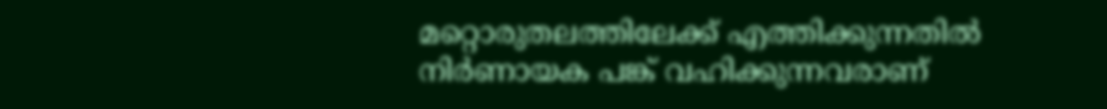മറ്റൊരുതലത്തിലേക്ക് എത്തിക്കുന്നതില്‍ നിര്‍ണായക പങ്ക് വഹിക്കുന്നവരാണ്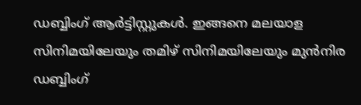ഡബ്ബിംഗ് ആര്‍ട്ടിസ്റ്റുകള്‍. ഇങ്ങനെ മലയാള സിനിമയിലേയും തമിഴ് സിനിമയിലേയും മുന്‍നിര ഡബ്ബിംഗ്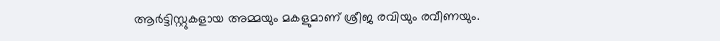ആര്‍ട്ടിസ്റ്റുകളായ അമ്മയും മകളുമാണ് ശ്രീജ രവിയും രവീണയും.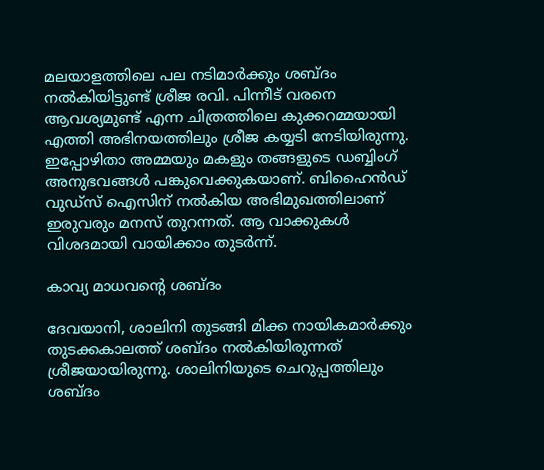മലയാളത്തിലെ പല നടിമാര്‍ക്കും ശബ്ദം നല്‍കിയിട്ടുണ്ട് ശ്രീജ രവി. പിന്നീട് വരനെ ആവശ്യമുണ്ട് എന്ന ചിത്രത്തിലെ കുക്കറമ്മയായി എത്തി അഭിനയത്തിലും ശ്രീജ കയ്യടി നേടിയിരുന്നു. ഇപ്പോഴിതാ അമ്മയും മകളും തങ്ങളുടെ ഡബ്ബിംഗ് അനുഭവങ്ങള്‍ പങ്കുവെക്കുകയാണ്. ബിഹൈന്‍ഡ് വുഡ്‌സ് ഐസിന് നല്‍കിയ അഭിമുഖത്തിലാണ് ഇരുവരും മനസ് തുറന്നത്. ആ വാക്കുകള്‍ വിശദമായി വായിക്കാം തുടര്‍ന്ന്.

കാവ്യ മാധവന്റെ ശബ്ദം

ദേവയാനി, ശാലിനി തുടങ്ങി മിക്ക നായികമാര്‍ക്കും തുടക്കകാലത്ത് ശബ്ദം നല്‍കിയിരുന്നത് ശ്രീജയായിരുന്നു. ശാലിനിയുടെ ചെറുപ്പത്തിലും ശബ്ദം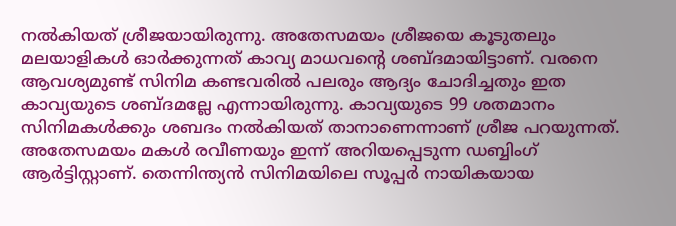നല്‍കിയത് ശ്രീജയായിരുന്നു. അതേസമയം ശ്രീജയെ കൂടുതലും മലയാളികള്‍ ഓര്‍ക്കുന്നത് കാവ്യ മാധവന്റെ ശബ്ദമായിട്ടാണ്. വരനെ ആവശ്യമുണ്ട് സിനിമ കണ്ടവരില്‍ പലരും ആദ്യം ചോദിച്ചതും ഇത കാവ്യയുടെ ശബ്ദമല്ലേ എന്നായിരുന്നു. കാവ്യയുടെ 99 ശതമാനം സിനിമകള്‍ക്കും ശബദം നല്‍കിയത് താനാണെന്നാണ് ശ്രീജ പറയുന്നത്. അതേസമയം മകള്‍ രവീണയും ഇന്ന് അറിയപ്പെടുന്ന ഡബ്ബിംഗ് ആര്‍ട്ടിസ്റ്റാണ്. തെന്നിന്ത്യന്‍ സിനിമയിലെ സൂപ്പര്‍ നായികയായ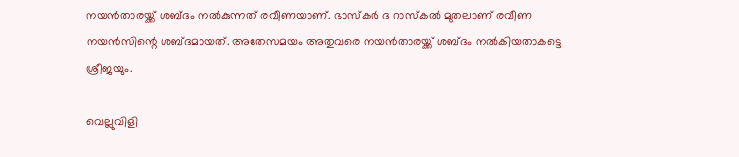നയന്‍താരയ്ക്ക് ശബ്ദം നല്‍കുന്നത് രവീണയാണ്. ഭാസ്‌കര്‍ ദ റാസ്‌കല്‍ മുതലാണ് രവീണ നയന്‍സിന്റെ ശബ്ദമായത്. അതേസമയം അതുവരെ നയന്‍താരയ്ക്ക് ശബ്ദം നല്‍കിയതാകട്ടെ ശ്രീജയും.

വെല്ലുവിളി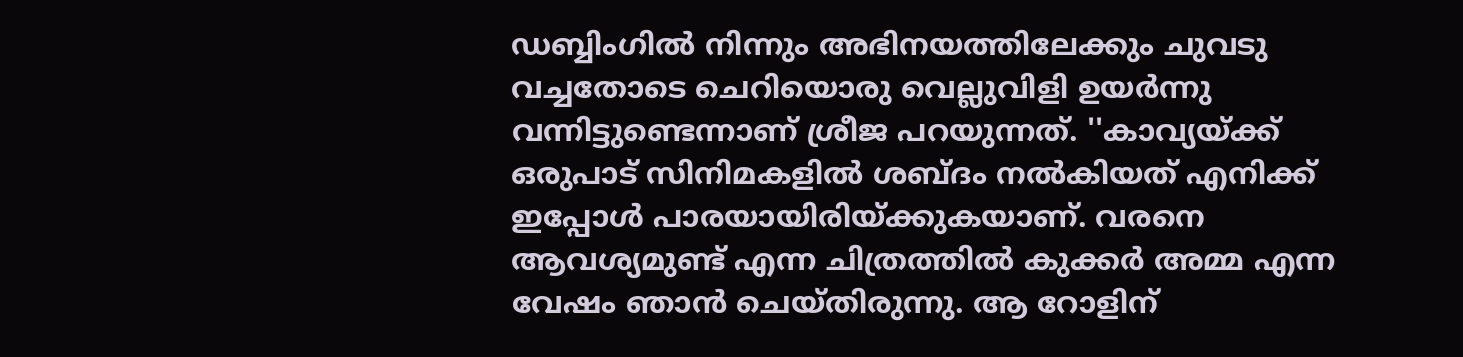ഡബ്ബിംഗില്‍ നിന്നും അഭിനയത്തിലേക്കും ചുവടു വച്ചതോടെ ചെറിയൊരു വെല്ലുവിളി ഉയര്‍ന്നു വന്നിട്ടുണ്ടെന്നാണ് ശ്രീജ പറയുന്നത്. ''കാവ്യയ്ക്ക് ഒരുപാട് സിനിമകളില്‍ ശബ്ദം നല്‍കിയത് എനിക്ക് ഇപ്പോള്‍ പാരയായിരിയ്ക്കുകയാണ്. വരനെ ആവശ്യമുണ്ട് എന്ന ചിത്രത്തില്‍ കുക്കര്‍ അമ്മ എന്ന വേഷം ഞാന്‍ ചെയ്തിരുന്നു. ആ റോളിന്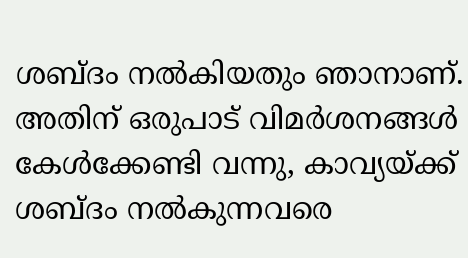ശബ്ദം നല്‍കിയതും ഞാനാണ്. അതിന് ഒരുപാട് വിമര്‍ശനങ്ങള്‍ കേള്‍ക്കേണ്ടി വന്നു, കാവ്യയ്ക്ക് ശബ്ദം നല്‍കുന്നവരെ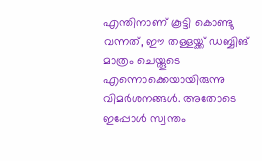എന്തിനാണ് കൂട്ടി കൊണ്ടു വന്നത്, ഈ തള്ളയ്ക്ക് ഡബ്ബിങ് മാത്രം ചെയ്തൂടെ എന്നൊക്കെയായിരുന്നു വിമര്‍ശനങ്ങള്‍. അതോടെ ഇപ്പോള്‍ സ്വന്തം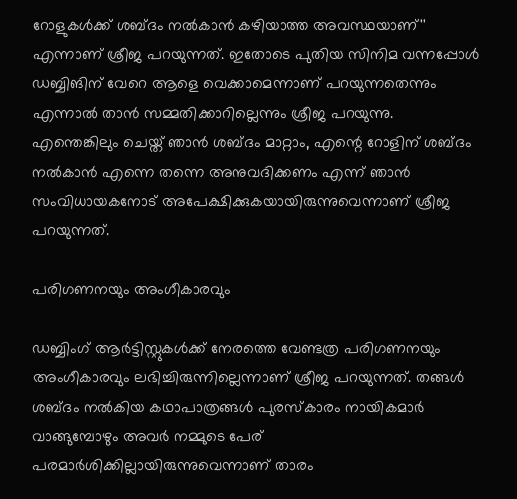റോളുകള്‍ക്ക് ശബ്ദം നല്‍കാന്‍ കഴിയാത്ത അവസ്ഥയാണ്'' എന്നാണ് ശ്രീജ പറയുന്നത്. ഇതോടെ പുതിയ സിനിമ വന്നപ്പോള്‍ ഡബ്ബിങിന് വേറെ ആളെ വെക്കാമെന്നാണ് പറയുന്നതെന്നും എന്നാല്‍ താന്‍ സമ്മതിക്കാറില്ലെന്നും ശ്രീജ പറയുന്നു. എന്തെങ്കിലും ചെയ്ത് ഞാന്‍ ശബ്ദം മാറ്റാം, എന്റെ റോളിന് ശബ്ദം നല്‍കാന്‍ എന്നെ തന്നെ അനുവദിക്കണം എന്ന് ഞാന്‍ സംവിധായകനോട് അപേക്ഷിക്കുകയായിരുന്നുവെന്നാണ് ശ്രീജ പറയുന്നത്.

പരിഗണനയും അംഗീകാരവും

ഡബ്ബിംഗ് ആര്‍ട്ടിസ്റ്റുകള്‍ക്ക് നേരത്തെ വേണ്ടത്ര പരിഗണനയും അംഗീകാരവും ലഭിച്ചിരുന്നില്ലെന്നാണ് ശ്രീജ പറയുന്നത്. തങ്ങള്‍ ശബ്ദം നല്‍കിയ കഥാപാത്രങ്ങള്‍ പുരസ്‌കാരം നായികമാര്‍ വാങ്ങുമ്പോഴും അവര്‍ നമ്മുടെ പേര് പരമാര്‍ശിക്കില്ലായിരുന്നുവെന്നാണ് താരം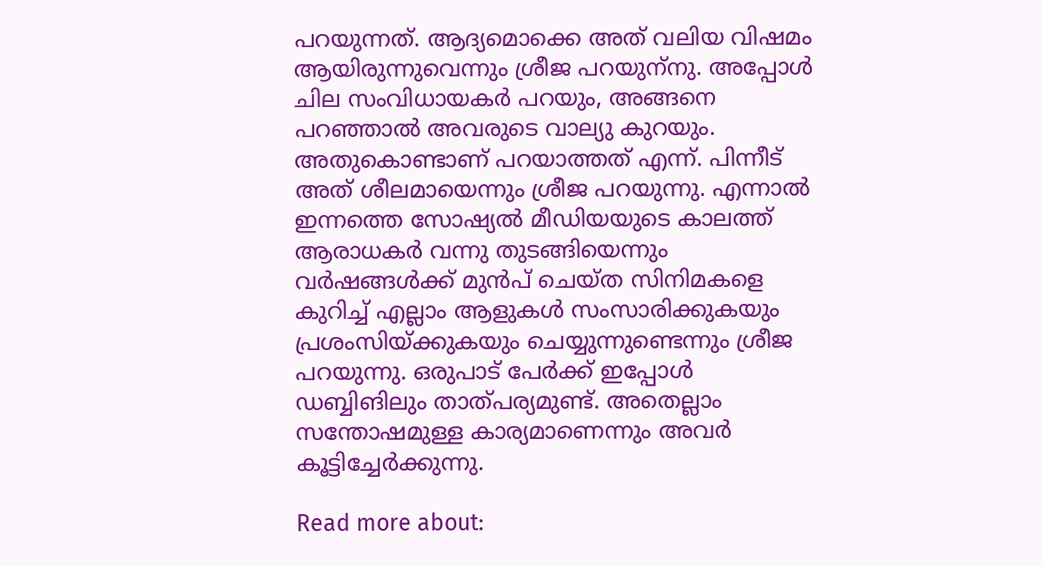പറയുന്നത്. ആദ്യമൊക്കെ അത് വലിയ വിഷമം ആയിരുന്നുവെന്നും ശ്രീജ പറയുന്‌നു. അപ്പോള്‍ ചില സംവിധായകര്‍ പറയും, അങ്ങനെ പറഞ്ഞാല്‍ അവരുടെ വാല്യു കുറയും. അതുകൊണ്ടാണ് പറയാത്തത് എന്ന്. പിന്നീട് അത് ശീലമായെന്നും ശ്രീജ പറയുന്നു. എന്നാല്‍ ഇന്നത്തെ സോഷ്യല്‍ മീഡിയയുടെ കാലത്ത് ആരാധകര്‍ വന്നു തുടങ്ങിയെന്നും വര്‍ഷങ്ങള്‍ക്ക് മുന്‍പ് ചെയ്ത സിനിമകളെ കുറിച്ച് എല്ലാം ആളുകള്‍ സംസാരിക്കുകയും പ്രശംസിയ്ക്കുകയും ചെയ്യുന്നുണ്ടെന്നും ശ്രീജ പറയുന്നു. ഒരുപാട് പേര്‍ക്ക് ഇപ്പോള്‍ ഡബ്ബിങിലും താത്പര്യമുണ്ട്. അതെല്ലാം സന്തോഷമുള്ള കാര്യമാണെന്നും അവര്‍ കൂട്ടിച്ചേര്‍ക്കുന്നു.

Read more about: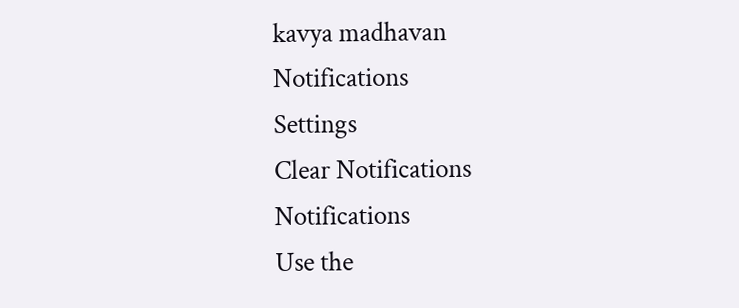kavya madhavan
Notifications
Settings
Clear Notifications
Notifications
Use the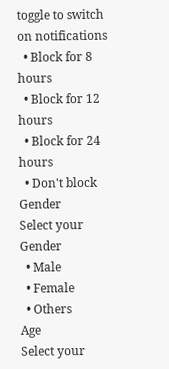toggle to switch on notifications
  • Block for 8 hours
  • Block for 12 hours
  • Block for 24 hours
  • Don't block
Gender
Select your Gender
  • Male
  • Female
  • Others
Age
Select your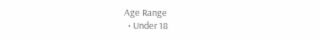Age Range
  • Under 18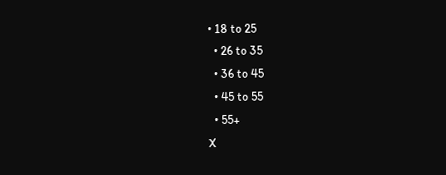• 18 to 25
  • 26 to 35
  • 36 to 45
  • 45 to 55
  • 55+
X